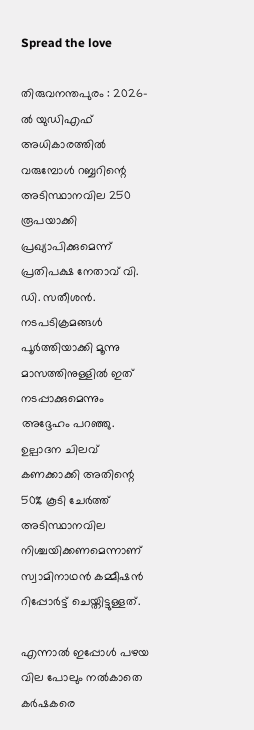Spread the love

തിരുവനന്തപുരം : 2026-ൽ യുഡിഎഫ് അധികാരത്തിൽ വരുമ്പോൾ റബ്ബറിന്റെ അടിസ്ഥാനവില 250 രൂപയാക്കി പ്രഖ്യാപിക്കുമെന്ന് പ്രതിപക്ഷ നേതാവ് വി. ഡി. സതീശൻ.
നടപടിക്രമങ്ങൾ പൂർത്തിയാക്കി മൂന്നു മാസത്തിനുള്ളിൽ ഇത് നടപ്പാക്കുമെന്നും അദ്ദേഹം പറഞ്ഞു. ഉല്പാദന ചിലവ് കണക്കാക്കി അതിന്റെ 50% കൂടി ചേർത്ത് അടിസ്ഥാനവില നിശ്ചയിക്കണമെന്നാണ് സ്വാമിനാഥൻ കമ്മീഷൻ റിപ്പോർട്ട് ചെയ്തിട്ടുള്ളത്.

എന്നാൽ ഇപ്പോൾ പഴയ വില പോലും നൽകാതെ കർഷകരെ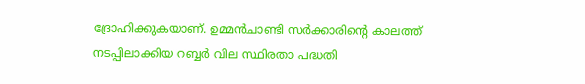ദ്രോഹിക്കുകയാണ്. ഉമ്മൻചാണ്ടി സർക്കാരിന്റെ കാലത്ത് നടപ്പിലാക്കിയ റബ്ബർ വില സ്ഥിരതാ പദ്ധതി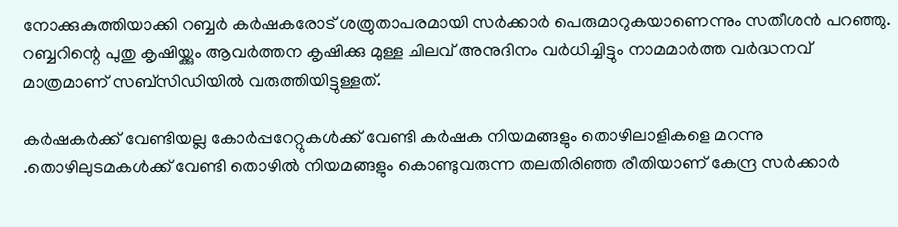നോക്കുകുത്തിയാക്കി റബ്ബർ കർഷകരോട് ശത്രുതാപരമായി സർക്കാർ പെരുമാറുകയാണെന്നും സതീശൻ പറഞ്ഞു.
റബ്ബറിന്റെ പുതു കൃഷിയ്ക്കും ആവർത്തന കൃഷിക്കു മുള്ള ചിലവ് അനുദിനം വർധിച്ചിട്ടും നാമമാർത്ത വർദ്ധനവ് മാത്രമാണ് സബ്സിഡിയിൽ വരുത്തിയിട്ടുള്ളത്.

കർഷകർക്ക് വേണ്ടിയല്ല കോർപ്പറേറ്റുകൾക്ക് വേണ്ടി കർഷക നിയമങ്ങളും തൊഴിലാളികളെ മറന്നു .തൊഴിലുടമകൾക്ക് വേണ്ടി തൊഴിൽ നിയമങ്ങളും കൊണ്ടുവരുന്ന തലതിരിഞ്ഞ രീതിയാണ് കേന്ദ്ര സർക്കാർ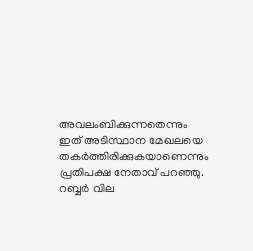അവലംബിക്കുന്നതെന്നും ഇത് അടിസ്ഥാന മേഖലയെ തകർത്തിരിക്കുകയാണെന്നും പ്രതിപക്ഷ നേതാവ് പറഞ്ഞു.
റബ്ബർ വില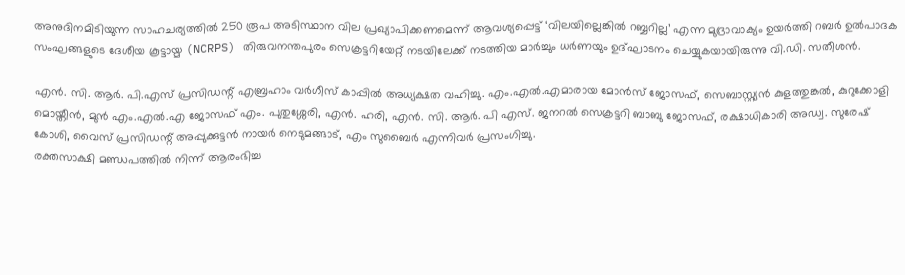അനുദിനമിടിയുന്ന സാഹചര്യത്തിൽ 250 രൂപ അടിസ്ഥാന വില പ്രഖ്യാപിക്കണമെന്ന് ആവശ്യപ്പെട്ട് ‘വിലയില്ലെങ്കിൽ റബ്ബറില്ല’ എന്ന മുദ്രാവാക്യം ഉയർത്തി റബർ ഉൽപാദക സംഘങ്ങളുടെ ദേശീയ കൂട്ടായ്മ (NCRPS) തിരുവനന്തപുരം സെക്രട്ടറിയേറ്റ് നടയിലേക്ക് നടത്തിയ മാർച്ചും ധർണയും ഉദ്ഘാടനം ചെയ്യുകയായിരുന്നു വി.ഡി. സതീശൻ.

എൻ. സി. ആർ. പി.എസ് പ്രസിഡന്റ് എബ്രഹാം വർഗീസ് കാപ്പിൽ അധ്യക്ഷത വഹിച്ചു. എം.എൽ.എമാരായ മോൻസ് ജോസഫ്, സെബാസ്റ്റ്യൻ കുളത്തുങ്കൽ, കുറുക്കോളി മൊയ്തീൻ, മുൻ എം.എൽ.എ ജോസഫ് എം. പുതുശ്ശേരി, എൻ. ഹരി, എൻ. സി. ആർ. പി എസ്. ജനറൽ സെക്രട്ടറി ബാബു ജോസഫ്, രക്ഷാധികാരി അഡ്വ. സുരേഷ് കോശി, വൈസ് പ്രസിഡന്റ് അപ്പുക്കുട്ടൻ നായർ നെടുമങ്ങാട്, എം സുബൈർ എന്നിവർ പ്രസംഗിച്ചു.
രക്തസാക്ഷി മണ്ഡപത്തിൽ നിന്ന് ആരംഭിച്ച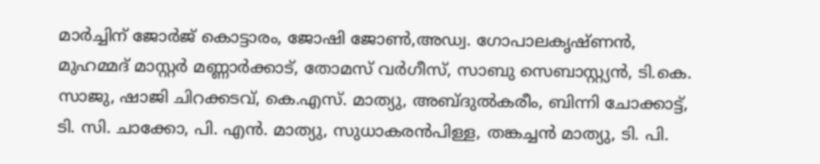മാർച്ചിന് ജോർജ് കൊട്ടാരം, ജോഷി ജോൺ,അഡ്വ. ഗോപാലകൃഷ്ണൻ, മുഹമ്മദ് മാസ്റ്റർ മണ്ണാർക്കാട്, തോമസ് വർഗീസ്, സാബു സെബാസ്റ്റ്യൻ, ടി.കെ. സാജു, ഷാജി ചിറക്കടവ്, കെ.എസ്. മാത്യു, അബ്ദുൽകരീം, ബിന്നി ചോക്കാട്ട്, ടി. സി. ചാക്കോ, പി. എൻ. മാത്യു, സുധാകരൻപിള്ള, തങ്കച്ചൻ മാത്യു, ടി. പി.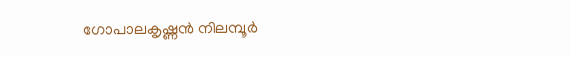ഗോപാലകൃഷ്ണൻ നിലമ്പൂർ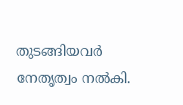തുടങ്ങിയവർ നേതൃത്വം നൽകി.